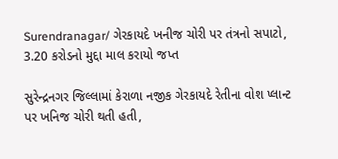Surendranagar/ ગેરકાયદે ખનીજ ચોરી પર તંત્રનો સપાટો, 3.20 કરોડનો મુદ્દા માલ કરાયો જપ્ત

સુરેન્દ્રનગર જિલ્લામાં કેરાળા નજીક ગેરકાયદે રેતીના વોશ પ્લાન્ટ પર ખનિજ ચોરી થતી હતી,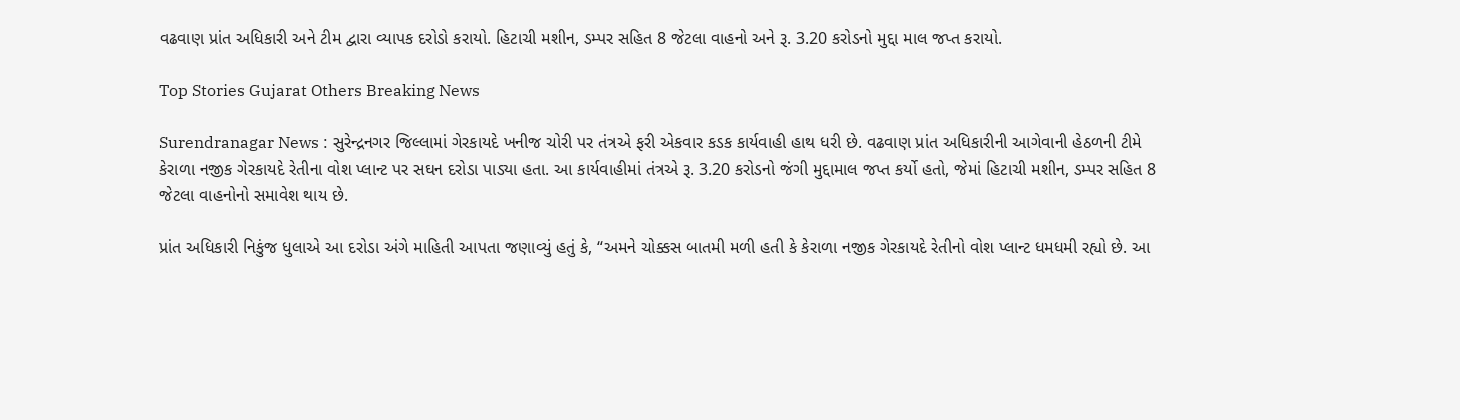વઢવાણ પ્રાંત અધિકારી અને ટીમ દ્વારા વ્યાપક દરોડો કરાયો. હિટાચી મશીન, ડમ્પર સહિત 8 જેટલા વાહનો અને રૂ. 3.20 કરોડનો મુદ્દા માલ જપ્ત કરાયો.

Top Stories Gujarat Others Breaking News

Surendranagar News : સુરેન્દ્રનગર જિલ્લામાં ગેરકાયદે ખનીજ ચોરી પર તંત્રએ ફરી એકવાર કડક કાર્યવાહી હાથ ધરી છે. વઢવાણ પ્રાંત અધિકારીની આગેવાની હેઠળની ટીમે કેરાળા નજીક ગેરકાયદે રેતીના વોશ પ્લાન્ટ પર સઘન દરોડા પાડ્યા હતા. આ કાર્યવાહીમાં તંત્રએ રૂ. 3.20 કરોડનો જંગી મુદ્દામાલ જપ્ત કર્યો હતો, જેમાં હિટાચી મશીન, ડમ્પર સહિત 8 જેટલા વાહનોનો સમાવેશ થાય છે.

પ્રાંત અધિકારી નિકુંજ ધુલાએ આ દરોડા અંગે માહિતી આપતા જણાવ્યું હતું કે, “અમને ચોક્કસ બાતમી મળી હતી કે કેરાળા નજીક ગેરકાયદે રેતીનો વોશ પ્લાન્ટ ધમધમી રહ્યો છે. આ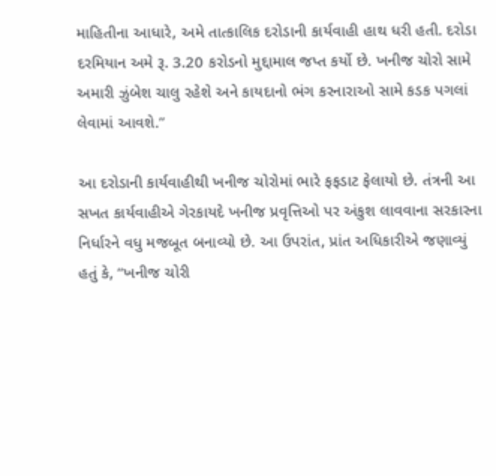માહિતીના આધારે, અમે તાત્કાલિક દરોડાની કાર્યવાહી હાથ ધરી હતી. દરોડા દરમિયાન અમે રૂ. 3.20 કરોડનો મુદ્દામાલ જપ્ત કર્યો છે. ખનીજ ચોરો સામે અમારી ઝુંબેશ ચાલુ રહેશે અને કાયદાનો ભંગ કરનારાઓ સામે કડક પગલાં લેવામાં આવશે.”

આ દરોડાની કાર્યવાહીથી ખનીજ ચોરોમાં ભારે ફફડાટ ફેલાયો છે. તંત્રની આ સખત કાર્યવાહીએ ગેરકાયદે ખનીજ પ્રવૃત્તિઓ પર અંકુશ લાવવાના સરકારના નિર્ધારને વધુ મજબૂત બનાવ્યો છે. આ ઉપરાંત, પ્રાંત અધિકારીએ જણાવ્યું હતું કે, “ખનીજ ચોરી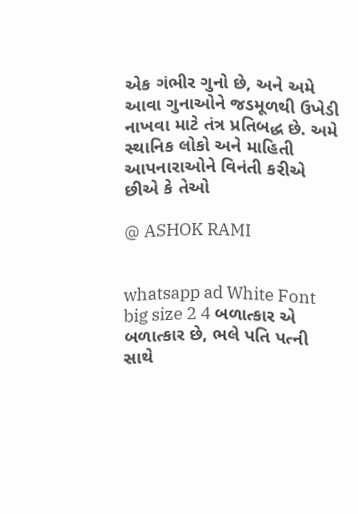એક ગંભીર ગુનો છે, અને અમે આવા ગુનાઓને જડમૂળથી ઉખેડી નાખવા માટે તંત્ર પ્રતિબદ્ધ છે. અમે સ્થાનિક લોકો અને માહિતી આપનારાઓને વિનંતી કરીએ છીએ કે તેઓ

@ ASHOK RAMI


whatsapp ad White Font big size 2 4 બળાત્કાર એ બળાત્કાર છે, ભલે પતિ પત્ની સાથે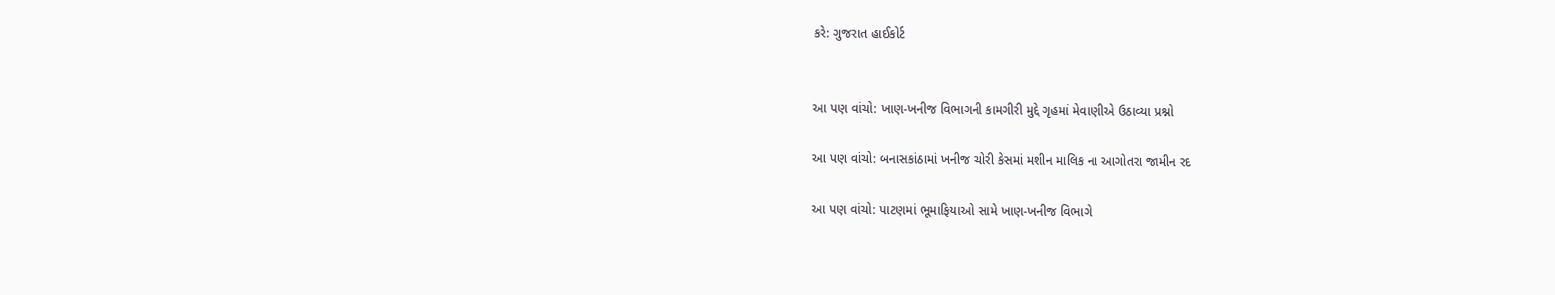કરે: ગુજરાત હાઈકોર્ટ


આ પણ વાંચો: ખાણ-ખનીજ વિભાગની કામગીરી મુદ્દે ગૃહમાં મેવાણીએ ઉઠાવ્યા પ્રશ્નો

આ પણ વાંચો: બનાસકાંઠામાં ખનીજ ચોરી કેસમાં મશીન માલિક ના આગોતરા જામીન રદ

આ પણ વાંચો: પાટણમાં ભૂમાફિયાઓ સામે ખાણ-ખનીજ વિભાગે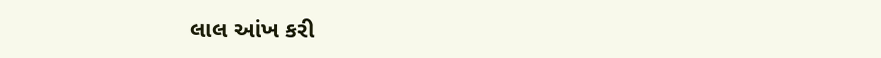લાલ આંખ કરી